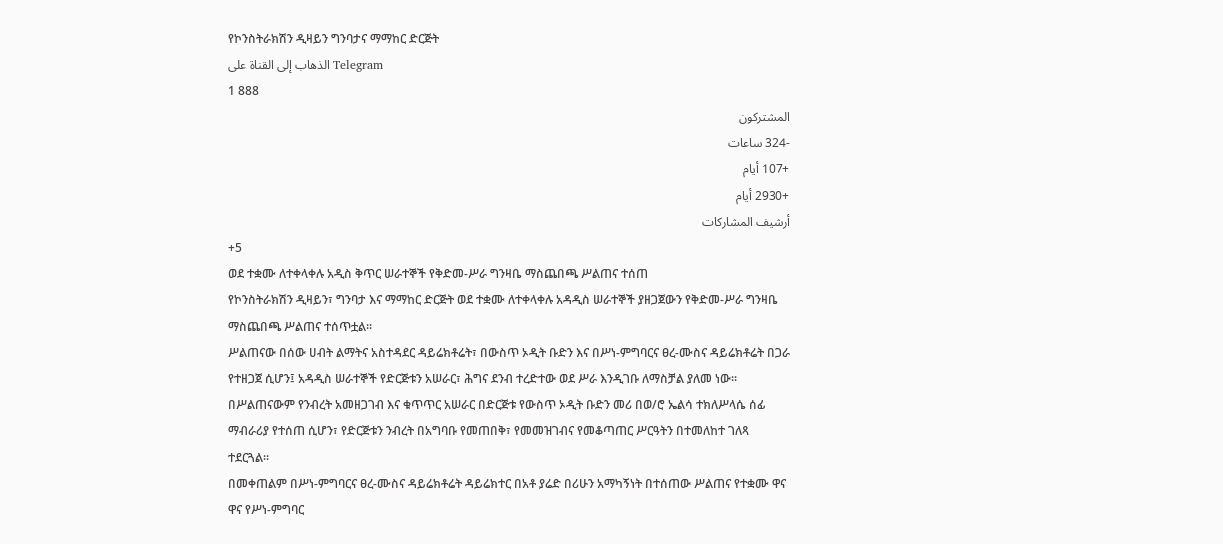የኮንስትራክሽን ዲዛይን ግንባታና ማማከር ድርጅት
الذهاب إلى القناة على Telegram
1 888
المشتركون
-324 ساعات
+107 أيام
+2930 أيام
أرشيف المشاركات
+5
ወደ ተቋሙ ለተቀላቀሉ አዲስ ቅጥር ሠራተኞች የቅድመ-ሥራ ግንዛቤ ማስጨበጫ ሥልጠና ተሰጠ
የኮንስትራክሽን ዲዛይን፣ ግንባታ እና ማማከር ድርጅት ወደ ተቋሙ ለተቀላቀሉ አዳዲስ ሠራተኞች ያዘጋጀውን የቅድመ-ሥራ ግንዛቤ ማስጨበጫ ሥልጠና ተሰጥቷል፡፡
ሥልጠናው በሰው ሀብት ልማትና አስተዳደር ዳይሬክቶሬት፣ በውስጥ ኦዲት ቡድን እና በሥነ-ምግባርና ፀረ-ሙስና ዳይሬክቶሬት በጋራ የተዘጋጀ ሲሆን፤ አዳዲስ ሠራተኞች የድርጅቱን አሠራር፣ ሕግና ደንብ ተረድተው ወደ ሥራ እንዲገቡ ለማስቻል ያለመ ነው።
በሥልጠናውም የንብረት አመዘጋገብ እና ቁጥጥር አሠራር በድርጅቱ የውስጥ ኦዲት ቡድን መሪ በወ/ሮ ኤልሳ ተክለሥላሴ ሰፊ ማብራሪያ የተሰጠ ሲሆን፣ የድርጅቱን ንብረት በአግባቡ የመጠበቅ፣ የመመዝገብና የመቆጣጠር ሥርዓትን በተመለከተ ገለጻ ተደርጓል።
በመቀጠልም በሥነ-ምግባርና ፀረ-ሙስና ዳይሬክቶሬት ዳይሬክተር በአቶ ያሬድ በሪሁን አማካኝነት በተሰጠው ሥልጠና የተቋሙ ዋና ዋና የሥነ-ምግባር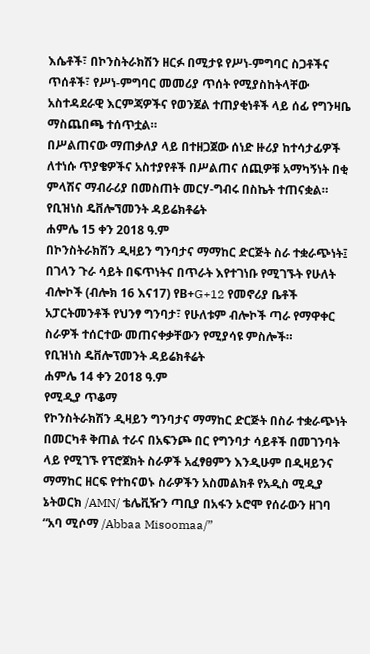እሴቶች፣ በኮንስትራክሽን ዘርፉ በሚታዩ የሥነ-ምግባር ስጋቶችና ጥሰቶች፣ የሥነ-ምግባር መመሪያ ጥሰት የሚያስከትላቸው አስተዳደራዊ እርምጃዎችና የወንጀል ተጠያቂነቶች ላይ ሰፊ የግንዛቤ ማስጨበጫ ተሰጥቷል።
በሥልጠናው ማጠቃለያ ላይ በተዘጋጀው ሰነድ ዙሪያ ከተሳታፊዎች ለተነሱ ጥያቄዎችና አስተያየቶች በሥልጠና ሰጪዎቹ አማካኝነት በቂ ምላሽና ማብራሪያ በመስጠት መርሃ-ግብሩ በስኬት ተጠናቋል።
የቢዝነስ ዴቨሎኘመንት ዳይሬክቶሬት
ሐምሌ 15 ቀን 2018 ዓ.ም
በኮንስትራክሽን ዲዛይን ግንባታና ማማከር ድርጅት ስራ ተቋራጭነት፤ በገላን ጉራ ሳይት በፍጥነትና በጥራት እየተገነቡ የሚገኙት የሁለት ብሎኮች (ብሎክ 16 እና17) የB+G+12 የመኖሪያ ቤቶች አፓርትመንቶች የህንፃ ግንባታ፣ የሁለቱም ብሎኮች ጣራ የማዋቀር ስራዎች ተሰርተው መጠናቀቃቸውን የሚያሳዩ ምስሎች።
የቢዝነስ ዴቨሎፕመንት ዳይሬክቶሬት
ሐምሌ 14 ቀን 2018 ዓ.ም
የሚዲያ ጥቆማ
የኮንስትራክሽን ዲዛይን ግንባታና ማማከር ድርጅት በስራ ተቋራጭነት በመርካቶ ቅጠል ተራና በአፍንጮ በር የግንባታ ሳይቶች በመገንባት ላይ የሚገኙ የፕሮጀክት ስራዎች አፈፃፀምን እንዲሁም በዲዛይንና ማማከር ዘርፍ የተከናወኑ ስራዎችን አስመልክቶ የአዲስ ሚዲያ ኔትወርክ /AMN/ ቴሌቪዥን ጣቢያ በአፋን ኦሮሞ የሰራውን ዘገባ “አባ ሚሶማ /Abbaa Misoomaa/”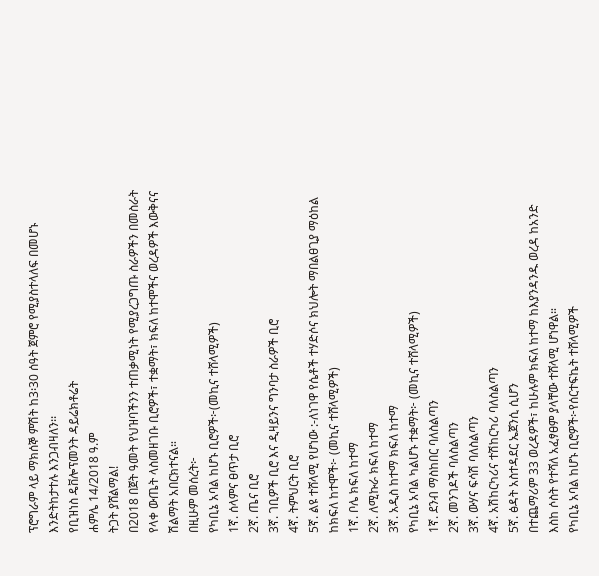ፕሮግራም ላይ ማክሰኞ ምሽት ከ3፡30 ሰዓት ጀምሮ የሚያስተላለፍ በመሆኑ እንድትከታተሉ እንጋብዛለን፡፡
የቢዝነስ ዴቨሎፕመንት ዳይሬክቶሬት
ሐምሌ 14/2018 ዓ.ም
ትጋት ያሸልማል!
በ2018 በጀት ዓመት የህዝባችንን ተጠቃሚነት የሚያረጋግጡ ስራዎችን በመስራት የላቀ ውጤት ላስመዘገቡ ቢሮዎች፣ ተቋማት፣ ክፍለ ከተሞችና ወረዳዎች እውቅናና ሽልማት አበርክተናል።
በዚሁም መሰረት፦
የካቢኔ አባል ከሆኑ ቢሮዎች፦(መኪና ተሸላሚዎች)
1ኛ. ሰላምና ፀጥታ ቢሮ
2ኛ. ጤና ቢሮ
3ኛ. ገቢዎች ቢሮ እና ዲዛይንና ግንባታ ስራዎች ቢሮ
4ኛ. ትምህርት ቢሮ
5ኛ. ልዩ ተሸላሚ የሆነው :-ለነገዋ የሴቶች ተሃድሶና ክህሎት ማበልፀጊያ ማዕከል
ከክፍለ ከተሞች፦ (መኪና ተሸላሚዎች)
1ኛ. ቦሌ ክፍለ ከተማ
2ኛ. ለሚኩራ ክፍለ ከተማ
3ኛ. አዲስ ከተማ ክፍለ ከተማ
የካቢኔ አባል ካልሆኑ ተቋማት፦ (መኪና ተሸላሚዎች)
1ኛ. ደንብ ማስከበር ባለስልጣን
2ኛ. መንገዶች ባለስልጣን
3ኛ. ውሃና ፍሳሽ ባለስልጣን
4ኛ. አሽከርካሪና ተሽከርካሪ ባለስልጣን
5ኛ. ፅዳት አስተዳደር ኤጀንሲ ሲሆን
በተጨማሪም 33 ወረዳዎች፣ ከሁሉም ክፍለ ከተማ ከእያንዳንዱ ወረዳ ከአንድ እስከ ሶስት የተሻለ አፈፃፀም ያላቸው ተሸላሚ ሆነዋል።
የካቢኔ አባል ከሆኑ ቢሮዎች፦የሰርተፍኬት ተሸላሚዎች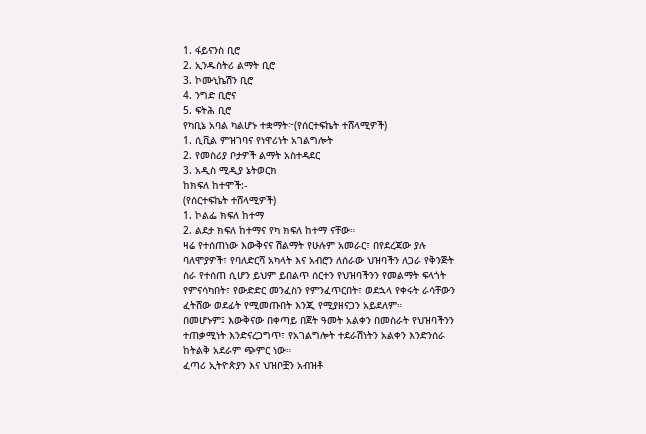1. ፋይናንስ ቢሮ
2. ኢንዱስትሪ ልማት ቢሮ
3. ኮሙኒኬሽን ቢሮ
4. ንግድ ቢሮና
5. ፍትሕ ቢሮ
የካቢኔ አባል ካልሆኑ ተቋማት፦(የሰርተፍኬት ተሸላሚዎች)
1. ሲቪል ምዝገባና የነዋሪነት አገልግሎት
2. የመስሪያ ቦታዎች ልማት አስተዳደር
3. አዲስ ሚዲያ ኔትወርክ
ከክፍለ ከተሞች:-
(የሰርተፍኬት ተሸላሚዎች)
1. ኮልፌ ክፍለ ከተማ
2. ልደታ ክፍለ ከተማና የካ ክፍለ ከተማ ናቸው።
ዛሬ የተሰጠነው እውቅናና ሽልማት የሁሉም አመራር፣ በየደረጃው ያሉ ባለሞያዎች፣ የባለድርሻ አካላት እና አብሮን ለሰራው ህዝባችን ለጋራ የቅንጅት ስራ የተሰጠ ሲሆን ይህም ይበልጥ ሰርተን የህዝባችንን የመልማት ፍላጎት የምናሳካበት፣ የውድድር መንፈስን የምንፈጥርበት፣ ወደኋላ የቀሩት ራሳቸውን ፈትሸው ወደፊት የሚመጡበት እንጂ የሚያዘናጋን አይደለም።
በመሆኑም፤ እውቅናው በቀጣይ በጀት ዓመት አልቀን በመስራት የህዝባችንን ተጠቃሚነት እንድናረጋግጥ፣ የአገልግሎት ተደራሽነትን አልቀን እንድንሰራ ከትልቅ አደራም ጭምር ነው።
ፈጣሪ ኢትዮጵያን እና ህዝቦቿን አብዝቶ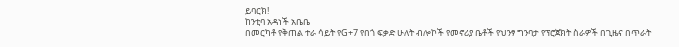ይባርክ!
ከንቲባ አዳነች አቤቤ
በመርካቶ የቅጠል ተራ ሳይት የG+7 የበጎ ፍቃድ ሁለት ብሎኮች የመኖሪያ ቤቶች የህንፃ ግንባታ የፕሮጀክት ስራዎች በጊዜና በጥራት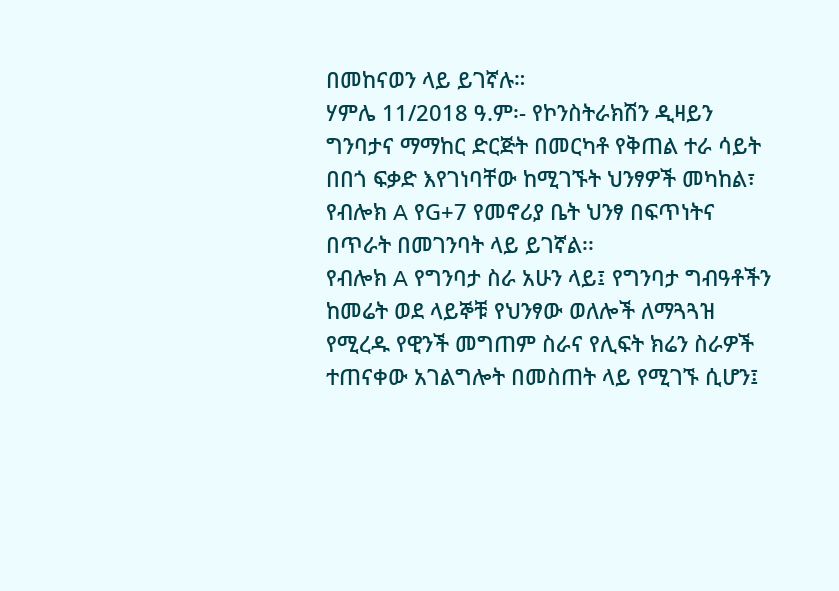በመከናወን ላይ ይገኛሉ።
ሃምሌ 11/2018 ዓ.ም፡- የኮንስትራክሽን ዲዛይን ግንባታና ማማከር ድርጅት በመርካቶ የቅጠል ተራ ሳይት በበጎ ፍቃድ እየገነባቸው ከሚገኙት ህንፃዎች መካከል፣ የብሎክ A የG+7 የመኖሪያ ቤት ህንፃ በፍጥነትና በጥራት በመገንባት ላይ ይገኛል፡፡
የብሎክ A የግንባታ ስራ አሁን ላይ፤ የግንባታ ግብዓቶችን ከመሬት ወደ ላይኞቹ የህንፃው ወለሎች ለማጓጓዝ የሚረዱ የዊንች መግጠም ስራና የሊፍት ክሬን ስራዎች ተጠናቀው አገልግሎት በመስጠት ላይ የሚገኙ ሲሆን፤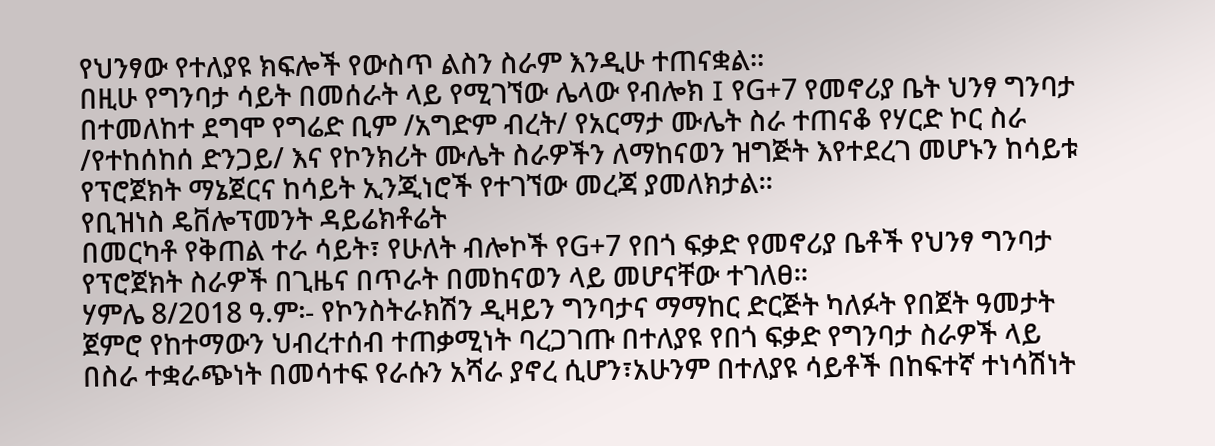የህንፃው የተለያዩ ክፍሎች የውስጥ ልስን ስራም እንዲሁ ተጠናቋል፡፡
በዚሁ የግንባታ ሳይት በመሰራት ላይ የሚገኘው ሌላው የብሎክ I የG+7 የመኖሪያ ቤት ህንፃ ግንባታ በተመለከተ ደግሞ የግሬድ ቢም /አግድም ብረት/ የአርማታ ሙሌት ስራ ተጠናቆ የሃርድ ኮር ስራ /የተከሰከሰ ድንጋይ/ እና የኮንክሪት ሙሌት ስራዎችን ለማከናወን ዝግጅት እየተደረገ መሆኑን ከሳይቱ የፕሮጀክት ማኔጀርና ከሳይት ኢንጂነሮች የተገኘው መረጃ ያመለክታል፡፡
የቢዝነስ ዴቨሎፕመንት ዳይሬክቶሬት
በመርካቶ የቅጠል ተራ ሳይት፣ የሁለት ብሎኮች የG+7 የበጎ ፍቃድ የመኖሪያ ቤቶች የህንፃ ግንባታ የፕሮጀክት ስራዎች በጊዜና በጥራት በመከናወን ላይ መሆናቸው ተገለፀ።
ሃምሌ 8/2018 ዓ.ም፡- የኮንስትራክሽን ዲዛይን ግንባታና ማማከር ድርጅት ካለፉት የበጀት ዓመታት ጀምሮ የከተማውን ህብረተሰብ ተጠቃሚነት ባረጋገጡ በተለያዩ የበጎ ፍቃድ የግንባታ ስራዎች ላይ በስራ ተቋራጭነት በመሳተፍ የራሱን አሻራ ያኖረ ሲሆን፣አሁንም በተለያዩ ሳይቶች በከፍተኛ ተነሳሽነት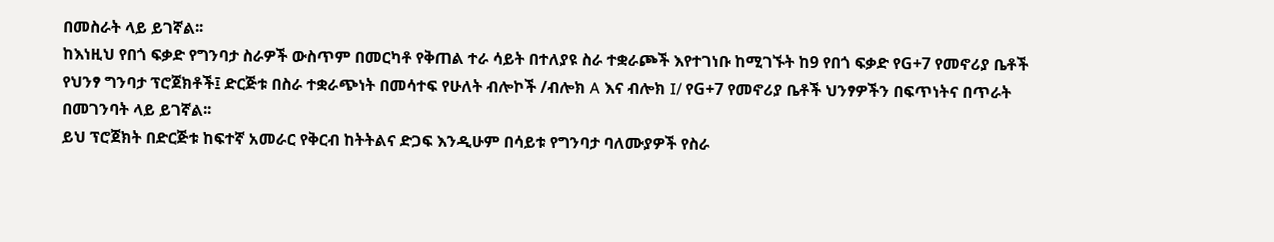በመስራት ላይ ይገኛል፡፡
ከእነዚህ የበጎ ፍቃድ የግንባታ ስራዎች ውስጥም በመርካቶ የቅጠል ተራ ሳይት በተለያዩ ስራ ተቋራጮች እየተገነቡ ከሚገኙት ከ9 የበጎ ፍቃድ የG+7 የመኖሪያ ቤቶች የህንፃ ግንባታ ፕሮጀክቶች፤ ድርጅቱ በስራ ተቋራጭነት በመሳተፍ የሁለት ብሎኮች /ብሎክ A እና ብሎክ I/ የG+7 የመኖሪያ ቤቶች ህንፃዎችን በፍጥነትና በጥራት በመገንባት ላይ ይገኛል፡፡
ይህ ፕሮጀክት በድርጅቱ ከፍተኛ አመራር የቅርብ ከትትልና ድጋፍ እንዲሁም በሳይቱ የግንባታ ባለሙያዎች የስራ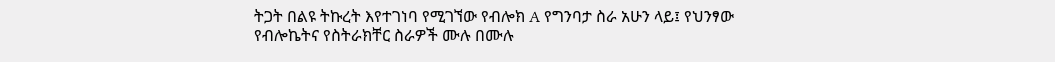ትጋት በልዩ ትኩረት እየተገነባ የሚገኘው የብሎክ A የግንባታ ስራ አሁን ላይ፤ የህንፃው የብሎኬትና የስትራክቸር ስራዎች ሙሉ በሙሉ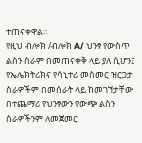ተጠናቀዋል፡፡
የዚህ ብሎክ /ብሎክ A/ ህንፃ የውስጥ ልስን ስራም በመጠናቀቅ ላይ ያለ ሲሆን፤ የኤሌክትሪክና የሳኒተሪ መስመር ዝርጋታ ስራዎችም በመሰራት ላይ ከመገኘታቸው በተጨማሪ የህንፃውን የውጭ ልስን ስራዎችንም ለመጀመር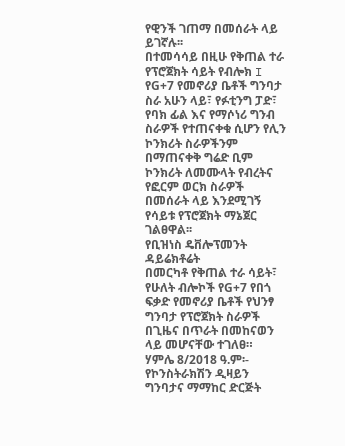የዊንች ገጠማ በመሰራት ላይ ይገኛሉ፡፡
በተመሳሳይ በዚሁ የቅጠል ተራ የፕሮጀክት ሳይት የብሎክ I የG+7 የመኖሪያ ቤቶች ግንባታ ስራ አሁን ላይ፣ የፉቲንግ ፓድ፣ የባክ ፊል እና የማሶነሪ ግንብ ስራዎች የተጠናቀቁ ሲሆን የሊን ኮንክሪት ስራዎችንም በማጠናቀቅ ግሬድ ቢም ኮንክሪት ለመሙላት የብረትና የፎርም ወርክ ስራዎች በመሰራት ላይ እንደሚገኝ የሳይቱ የፕሮጀክት ማኔጀር ገልፀዋል፡፡
የቢዝነስ ዴቨሎፕመንት ዳይሬክቶሬት
በመርካቶ የቅጠል ተራ ሳይት፣ የሁለት ብሎኮች የG+7 የበጎ ፍቃድ የመኖሪያ ቤቶች የህንፃ ግንባታ የፕሮጀክት ስራዎች በጊዜና በጥራት በመከናወን ላይ መሆናቸው ተገለፀ።
ሃምሌ 8/2018 ዓ.ም፡- የኮንስትራክሽን ዲዛይን ግንባታና ማማከር ድርጅት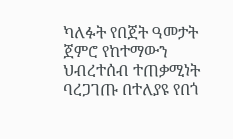ካለፉት የበጀት ዓመታት ጀምሮ የከተማውን ህብረተሰብ ተጠቃሚነት ባረጋገጡ በተለያዩ የበጎ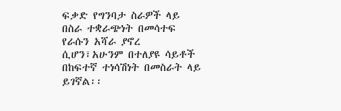ፍቃድ የግንባታ ስራዎች ላይ በስራ ተቋራጭነት በመሳተፍ የራሱን አሻራ ያኖረ ሲሆን፣አሁንም በተለያዩ ሳይቶች በከፍተኛ ተነሳሽነት በመስራት ላይ ይገኛል፡፡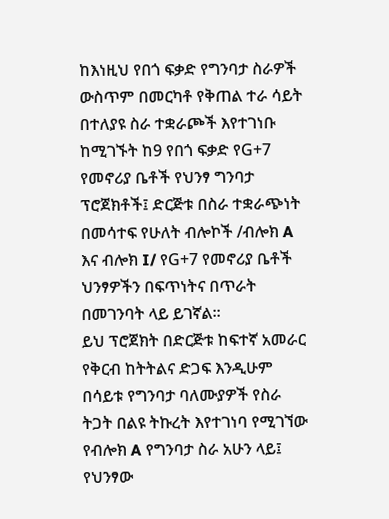ከእነዚህ የበጎ ፍቃድ የግንባታ ስራዎች ውስጥም በመርካቶ የቅጠል ተራ ሳይት በተለያዩ ስራ ተቋራጮች እየተገነቡ ከሚገኙት ከ9 የበጎ ፍቃድ የG+7 የመኖሪያ ቤቶች የህንፃ ግንባታ ፕሮጀክቶች፤ ድርጅቱ በስራ ተቋራጭነት በመሳተፍ የሁለት ብሎኮች /ብሎክ A እና ብሎክ I/ የG+7 የመኖሪያ ቤቶች ህንፃዎችን በፍጥነትና በጥራት በመገንባት ላይ ይገኛል፡፡
ይህ ፕሮጀክት በድርጅቱ ከፍተኛ አመራር የቅርብ ከትትልና ድጋፍ እንዲሁም በሳይቱ የግንባታ ባለሙያዎች የስራ ትጋት በልዩ ትኩረት እየተገነባ የሚገኘው የብሎክ A የግንባታ ስራ አሁን ላይ፤ የህንፃው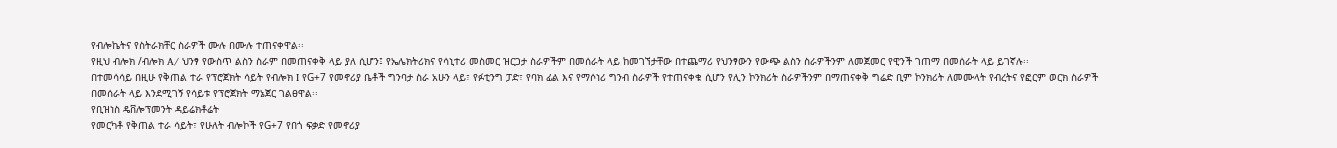የብሎኬትና የስትራክቸር ስራዎች ሙሉ በሙሉ ተጠናቀዋል፡፡
የዚህ ብሎክ /ብሎክ A/ ህንፃ የውስጥ ልስን ስራም በመጠናቀቅ ላይ ያለ ሲሆን፤ የኤሌክትሪክና የሳኒተሪ መስመር ዝርጋታ ስራዎችም በመሰራት ላይ ከመገኘታቸው በተጨማሪ የህንፃውን የውጭ ልስን ስራዎችንም ለመጀመር የዊንች ገጠማ በመሰራት ላይ ይገኛሉ፡፡
በተመሳሳይ በዚሁ የቅጠል ተራ የፕሮጀክት ሳይት የብሎክ I የG+7 የመኖሪያ ቤቶች ግንባታ ስራ አሁን ላይ፣ የፉቲንግ ፓድ፣ የባክ ፊል እና የማሶነሪ ግንብ ስራዎች የተጠናቀቁ ሲሆን የሊን ኮንክሪት ስራዎችንም በማጠናቀቅ ግሬድ ቢም ኮንክሪት ለመሙላት የብረትና የፎርም ወርክ ስራዎች በመሰራት ላይ እንደሚገኝ የሳይቱ የፕሮጀክት ማኔጀር ገልፀዋል፡፡
የቢዝነስ ዴቨሎፕመንት ዳይሬክቶሬት
የመርካቶ የቅጠል ተራ ሳይት፣ የሁለት ብሎኮች የG+7 የበጎ ፍቃድ የመኖሪያ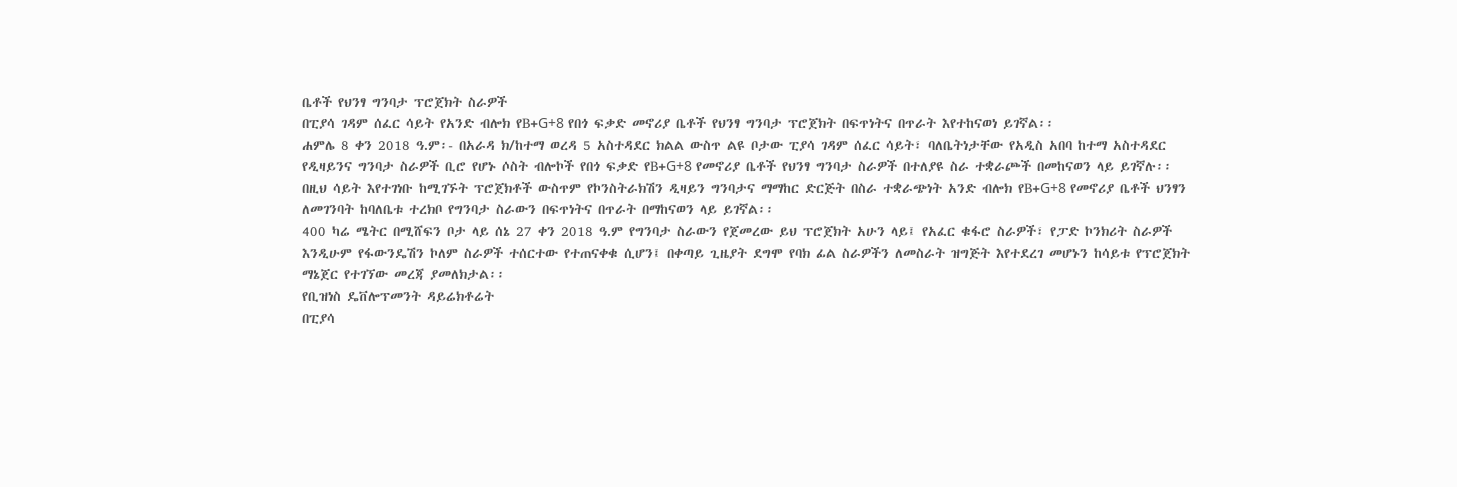ቤቶች የህንፃ ግንባታ ፕሮጀክት ስራዎች
በፒያሳ ገዳም ሰፈር ሳይት የአንድ ብሎክ የB+G+8 የበጎ ፍቃድ መኖሪያ ቤቶች የህንፃ ግንባታ ፕሮጀክት በፍጥነትና በጥራት እየተከናወነ ይገኛል፡፡
ሐምሌ 8 ቀን 2018 ዓ.ም፡- በአራዳ ክ/ከተማ ወረዳ 5 አስተዳደር ክልል ውስጥ ልዩ ቦታው ፒያሳ ገዳም ሰፈር ሳይት፣ ባለቤትነታቸው የአዲስ አበባ ከተማ አስተዳደር የዲዛይንና ግንባታ ስራዎች ቢሮ የሆኑ ሶስት ብሎኮች የበጎ ፍቃድ የB+G+8 የመኖሪያ ቤቶች የህንፃ ግንባታ ስራዎች በተለያዩ ስራ ተቋራጮች በመከናወን ላይ ይገኛሉ፡፡
በዚህ ሳይት እየተገነቡ ከሚገኙት ፕሮጀክቶች ውስጥም የኮንስትራክሽን ዲዛይን ግንባታና ማማከር ድርጅት በስራ ተቋራጭነት አንድ ብሎክ የB+G+8 የመኖሪያ ቤቶች ህንፃን ለመገንባት ከባለቤቱ ተረክቦ የግንባታ ስራውን በፍጥነትና በጥራት በማከናወን ላይ ይገኛል፡፡
400 ካሬ ሜትር በሚሸፍን ቦታ ላይ ሰኔ 27 ቀን 2018 ዓ.ም የግንባታ ስራውን የጀመረው ይህ ፕሮጀክት አሁን ላይ፤ የአፈር ቁፋሮ ስራዎች፣ የፓድ ኮንክሪት ስራዎች እንዲሁም የፋውንዴሽን ኮለም ስራዎች ተሰርተው የተጠናቀቁ ሲሆን፤ በቀጣይ ጊዜያት ደግሞ የባክ ፊል ስራዎችን ለመስራት ዝግጅት እየተደረገ መሆኑን ከሳይቱ የፕሮጀክት ማኔጀር የተገኘው መረጃ ያመለክታል፡፡
የቢዝነስ ዴቨሎፕመንት ዳይሬክቶሬት
በፒያሳ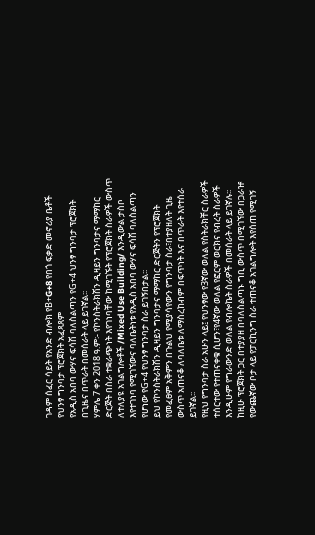ገዳም ሰፈር ሳይት የአንድ ብሎክ የB+G+8 የበጎ ፍቃድ መኖሪያ ቤቶች የህንፃ ግንባታ ፕሮጀክት አፈጻጸም
የአዲስ አበባ ውሃና ፍሳሽ ባለስልጣን የG+4 ህንፃ ግንባታ ፕሮጀክት በጊዜና በጥራት በመሰራት ላይ ይገኛል፡፡
ሃምሌ 7 ቀን 2018 ዓ.ም፡- የኮንስትራክሽን ዲዛይን ግንባታና ማማከር ድርጅት በስራ ተቋራጭነት እየገነባቸው ከሚገኙት የፕሮጀክት ስራዎች ውስጥ ለተለያዩ አገልግሎቶች /Mixed Use Building/ እንዲውል ታስቦ እየተገነባ የሚገኘውና ባለቤትነቱ የአዲስ አበባ ውሃና ፍሳሽ ባለስልጣን የሆነው የG+4 የህንፃ ግንባታ ስራ ይገኝበታል፡፡
ይህ የኮንስትራክሽን ዲዛይን ግንባታና ማማከር ድርጅትን የፕሮጀክት የመፈፀም አቅምን በጉልህ የሚያሳየውን የግንባታ ስራ፣በተያዘለት ጊዜ ውስጥ አጠናቆ ለባለቤቱ ለማስረከብም በፍጥነት እና በጥራት እየተሰራ ይገኛል፡፡
የዚህ የግንባታ ስራ አሁን ላይ፤ የህንፃው የ3ኛው ወለል የስትራክቸር ስራዎች ተሰርተው የተጠናቀቁ ሲሆን፣የ4ኛው ወለል የፎርም ወርክና የብረት ስራዎች እንዲሁም የግራውንድ ወለል የብሎኬት ስራዎች በመሰራት ላይ ይገኛሉ፡፡
ከዚሁ ፕሮጀክት ጋር በተያያዘ በባለስልጣኑ ግቢ ውስጥ በሚገኘው በጋራዡ የውጨኛው ቦታ ላይ የፓርኪንግ ስራ ተጠናቆ አገልግሎት እየሰጠ የሚገኝ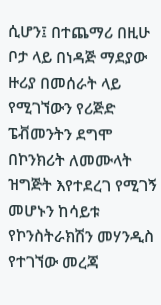ሲሆን፤ በተጨማሪ በዚሁ ቦታ ላይ በነዳጅ ማደያው ዙሪያ በመሰራት ላይ የሚገኘውን የሪጅድ ፔቭመንትን ደግሞ በኮንክሪት ለመሙላት ዝግጅት እየተደረገ የሚገኝ መሆኑን ከሳይቱ የኮንስትራክሽን መሃንዲስ የተገኘው መረጃ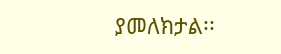ያመለክታል፡፡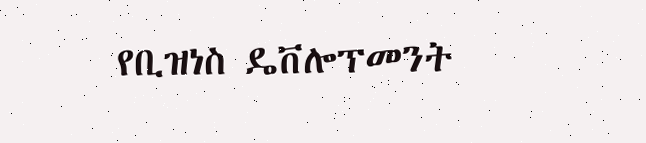የቢዝነስ ዴቨሎፕመንት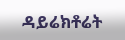ዳይሬክቶሬት